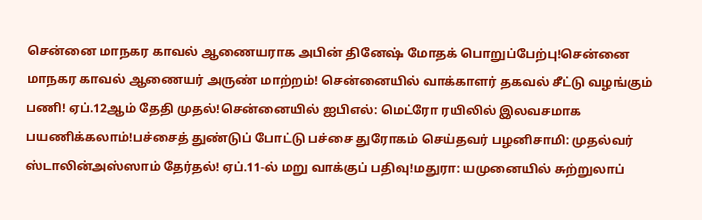சென்னை மாநகர காவல் ஆணையராக அபின் தினேஷ் மோதக் பொறுப்பேற்பு!சென்னை மாநகர காவல் ஆணையர் அருண் மாற்றம்! சென்னையில் வாக்காளர் தகவல் சீட்டு வழங்கும் பணி! ஏப்.12ஆம் தேதி முதல்!சென்னையில் ஐபிஎல்: மெட்ரோ ரயிலில் இலவசமாக பயணிக்கலாம்!பச்சைத் துண்டுப் போட்டு பச்சை துரோகம் செய்தவர் பழனிசாமி: முதல்வர் ஸ்டாலின்அஸ்ஸாம் தேர்தல்! ஏப்.11-ல் மறு வாக்குப் பதிவு!மதுரா: யமுனையில் சுற்றுலாப்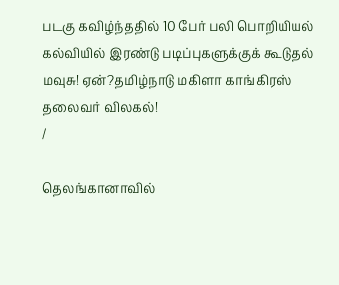படகு கவிழ்ந்ததில் 10 பேர் பலி பொறியியல் கல்வியில் இரண்டு படிப்புகளுக்குக் கூடுதல் மவுசு! ஏன்?தமிழ்நாடு மகிளா காங்கிரஸ் தலைவர் விலகல்!
/

தெலங்கானாவில்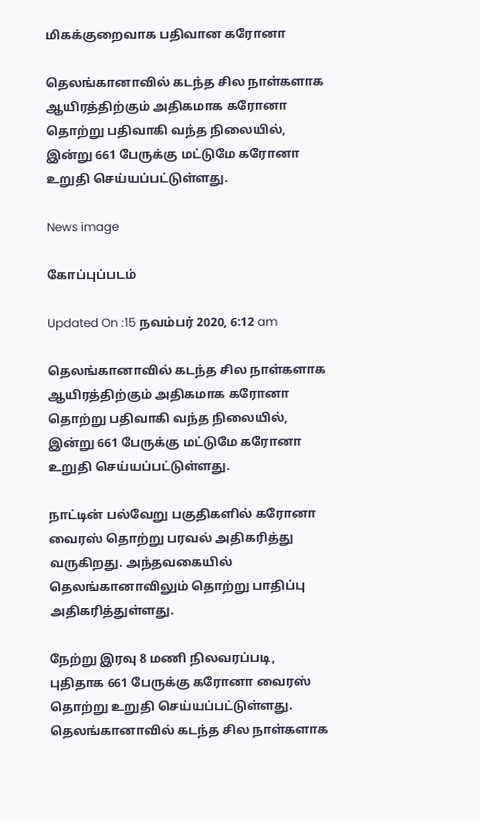மிகக்குறைவாக பதிவான கரோனா

தெலங்கானாவில் கடந்த சில நாள்களாக ஆயிரத்திற்கும் அதிகமாக கரோனா தொற்று பதிவாகி வந்த நிலையில், இன்று 661 பேருக்கு மட்டுமே கரோனா உறுதி செய்யப்பட்டுள்ளது.

News image

கோப்புப்படம்

Updated On :15 நவம்பர் 2020, 6:12 am

தெலங்கானாவில் கடந்த சில நாள்களாக ஆயிரத்திற்கும் அதிகமாக கரோனா தொற்று பதிவாகி வந்த நிலையில், இன்று 661 பேருக்கு மட்டுமே கரோனா உறுதி செய்யப்பட்டுள்ளது.

நாட்டின் பல்வேறு பகுதிகளில் கரோனா வைரஸ் தொற்று பரவல் அதிகரித்து வருகிறது. அந்தவகையில் தெலங்கானாவிலும் தொற்று பாதிப்பு அதிகரித்துள்ளது.

நேற்று இரவு 8 மணி நிலவரப்படி, புதிதாக 661 பேருக்கு கரோனா வைரஸ் தொற்று உறுதி செய்யப்பட்டுள்ளது. தெலங்கானாவில் கடந்த சில நாள்களாக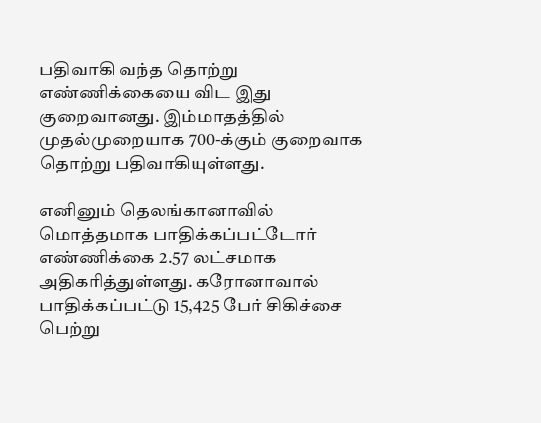பதிவாகி வந்த தொற்று எண்ணிக்கையை விட இது குறைவானது. இம்மாதத்தில் முதல்முறையாக 700-க்கும் குறைவாக தொற்று பதிவாகியுள்ளது.

எனினும் தெலங்கானாவில் மொத்தமாக பாதிக்கப்பட்டோர் எண்ணிக்கை 2.57 லட்சமாக அதிகரித்துள்ளது. கரோனாவால் பாதிக்கப்பட்டு 15,425 பேர் சிகிச்சை பெற்று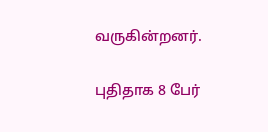வருகின்றனர்.

புதிதாக 8 பேர்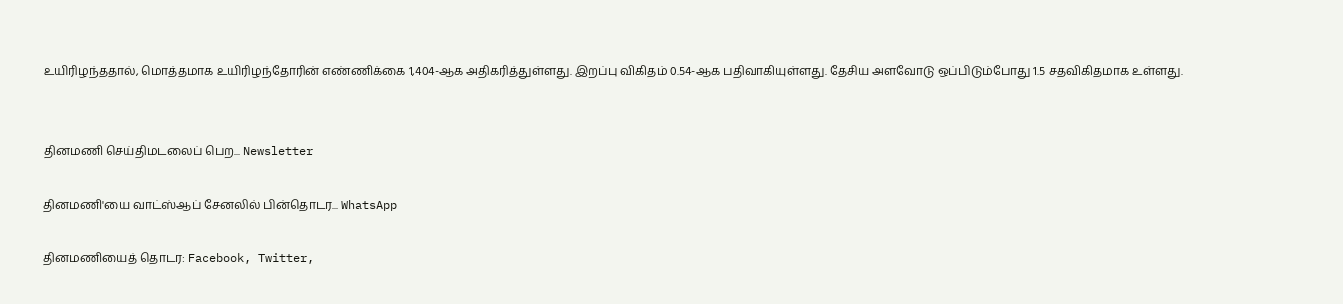உயிரிழந்ததால், மொத்தமாக உயிரிழந்தோரின் எண்ணிக்கை 1,404-ஆக அதிகரித்துள்ளது. இறப்பு விகிதம் 0.54-ஆக பதிவாகியுள்ளது. தேசிய அளவோடு ஒப்பிடும்போது 1.5 சதவிகிதமாக உள்ளது.


தினமணி செய்திமடலைப் பெற... Newsletter

தினமணி'யை வாட்ஸ்ஆப் சேனலில் பின்தொடர... WhatsApp

தினமணியைத் தொடர: Facebook, Twitter,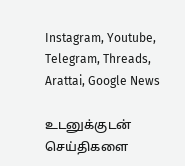Instagram, Youtube, Telegram, Threads, Arattai, Google News

உடனுக்குடன் செய்திகளை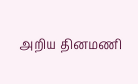அறிய தினமணி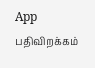App பதிவிறக்கம்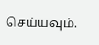செய்யவும்.